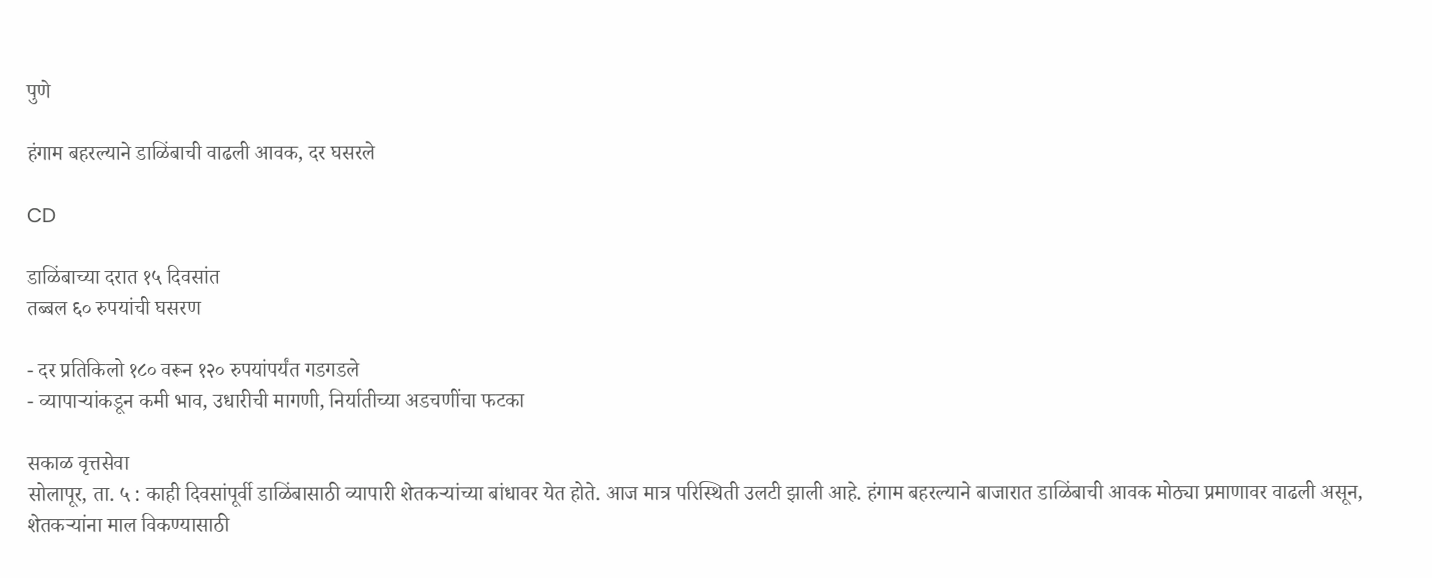पुणे

हंगाम बहरल्याने डाळिंबाची वाढली आवक, दर घसरले

CD

डाळिंबाच्या दरात १५ दिवसांत
तब्बल ६० रुपयांची घसरण

- दर प्रतिकिलो १८० वरून १२० रुपयांपर्यंत गडगडले
- व्यापाऱ्यांकडून कमी भाव, उधारीची मागणी, निर्यातीच्या अडचणींचा फटका

सकाळ वृत्तसेवा
सोलापूर, ता. ५ : काही दिवसांपूर्वी डाळिंबासाठी व्यापारी शेतकऱ्यांच्या बांधावर येत होते. आज मात्र परिस्थिती उलटी झाली आहे. हंगाम बहरल्याने बाजारात डाळिंबाची आवक मोठ्या प्रमाणावर वाढली असून, शेतकऱ्यांना माल विकण्यासाठी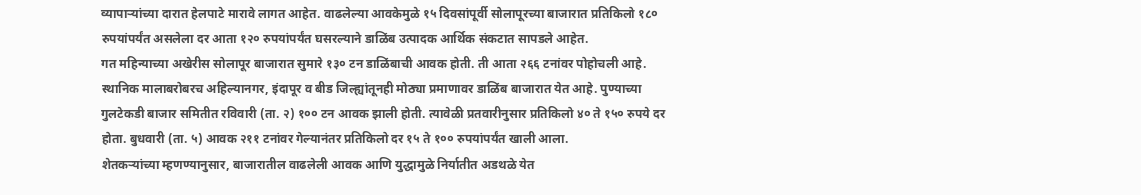व्यापाऱ्यांच्या दारात हेलपाटे मारावे लागत आहेत. वाढलेल्या आवकेमुळे १५ दिवसांपूर्वी सोलापूरच्या बाजारात प्रतिकिलो १८० रुपयांपर्यंत असलेला दर आता १२० रुपयांपर्यंत घसरल्याने डाळिंब उत्पादक आर्थिक संकटात सापडले आहेत.
गत महिन्याच्या अखेरीस सोलापूर बाजारात सुमारे १३० टन डाळिंबाची आवक होती. ती आता २६६ टनांवर पोहोचली आहे. स्थानिक मालाबरोबरच अहिल्यानगर, इंदापूर व बीड जिल्ह्यांतूनही मोठ्या प्रमाणावर डाळिंब बाजारात येत आहे. पुण्याच्या गुलटेकडी बाजार समितीत रविवारी (ता. २) १०० टन आवक झाली होती. त्यावेळी प्रतवारीनुसार प्रतिकिलो ४० ते १५० रुपये दर होता. बुधवारी (ता. ५) आवक २११ टनांवर गेल्यानंतर प्रतिकिलो दर १५ ते १०० रुपयांपर्यंत खाली आला.
शेतकऱ्यांच्या म्हणण्यानुसार, बाजारातील वाढलेली आवक आणि युद्धामुळे निर्यातीत अडथळे येत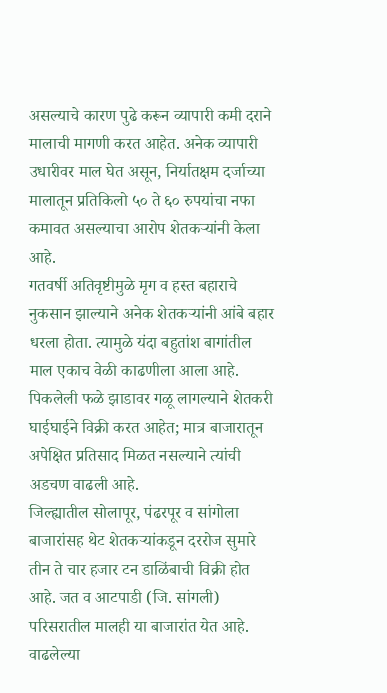असल्याचे कारण पुढे करून व्यापारी कमी दराने मालाची मागणी करत आहेत. अनेक व्यापारी उधारीवर माल घेत असून, निर्यातक्षम दर्जाच्या मालातून प्रतिकिलो ५० ते ६० रुपयांचा नफा कमावत असल्याचा आरोप शेतकऱ्यांनी केला आहे.
गतवर्षी अतिवृष्टीमुळे मृग व हस्त बहाराचे नुकसान झाल्याने अनेक शेतकऱ्यांनी आंबे बहार धरला होता. त्यामुळे यंदा बहुतांश बागांतील माल एकाच वेळी काढणीला आला आहे. पिकलेली फळे झाडावर गळू लागल्याने शेतकरी घाईघाईने विक्री करत आहेत; मात्र बाजारातून अपेक्षित प्रतिसाद मिळत नसल्याने त्यांची अडचण वाढली आहे.
जिल्ह्यातील सोलापूर, पंढरपूर व सांगोला बाजारांसह थेट शेतकऱ्यांकडून दररोज सुमारे तीन ते चार हजार टन डाळिंबाची विक्री होत आहे. जत व आटपाडी (जि. सांगली) परिसरातील मालही या बाजारांत येत आहे. वाढलेल्या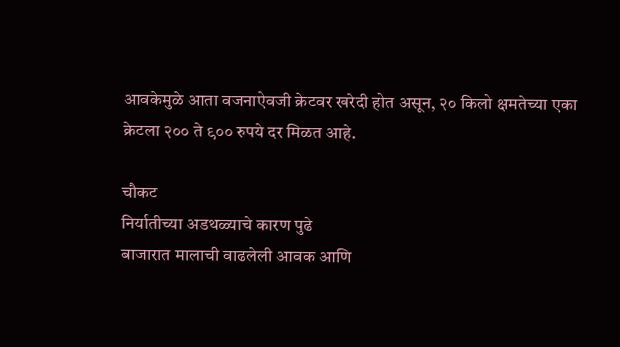आवकेमुळे आता वजनाऐवजी क्रेटवर खरेदी होत असून, २० किलो क्षमतेच्या एका क्रेटला २०० ते ९०० रुपये दर मिळत आहे.

चौकट
निर्यातीच्या अडथळ्याचे कारण पुढे
बाजारात मालाची वाढलेली आवक आणि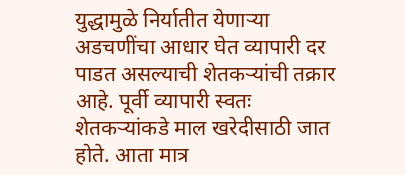युद्धामुळे निर्यातीत येणाऱ्या अडचणींचा आधार घेत व्यापारी दर पाडत असल्याची शेतकऱ्यांची तक्रार आहे. पूर्वी व्यापारी स्वतः शेतकऱ्यांकडे माल खरेदीसाठी जात होते. आता मात्र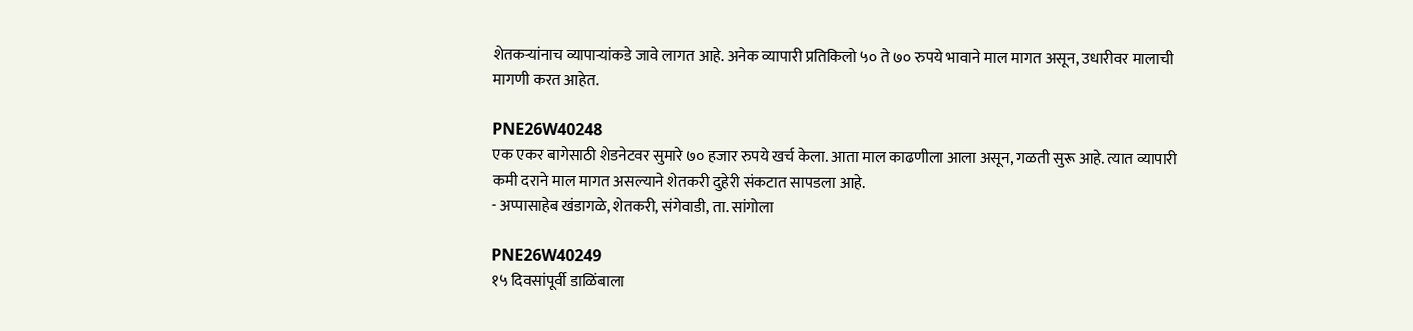शेतकऱ्यांनाच व्यापाऱ्यांकडे जावे लागत आहे. अनेक व्यापारी प्रतिकिलो ५० ते ७० रुपये भावाने माल मागत असून, उधारीवर मालाची मागणी करत आहेत.

PNE26W40248
एक एकर बागेसाठी शेडनेटवर सुमारे ७० हजार रुपये खर्च केला. आता माल काढणीला आला असून, गळती सुरू आहे. त्यात व्यापारी कमी दराने माल मागत असल्याने शेतकरी दुहेरी संकटात सापडला आहे.
- अप्पासाहेब खंडागळे, शेतकरी, संगेवाडी, ता. सांगोला

PNE26W40249
१५ दिवसांपूर्वी डाळिंबाला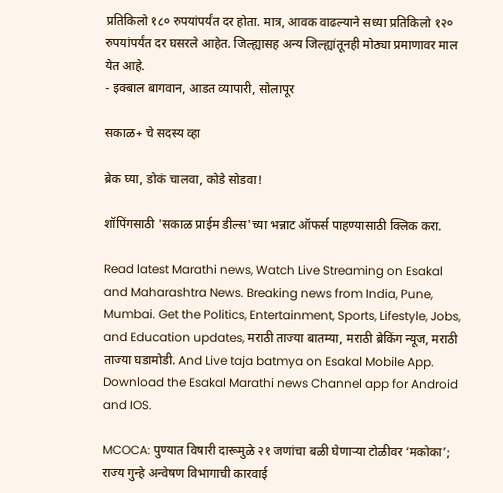प्रतिकिलो १८० रुपयांपर्यंत दर होता. मात्र, आवक वाढल्याने सध्या प्रतिकिलो १२० रुपयांपर्यंत दर घसरले आहेत. जिल्ह्यासह अन्य जिल्ह्यांतूनही मोठ्या प्रमाणावर माल येत आहे.
- इक्बाल बागवान, आडत व्यापारी, सोलापूर

सकाळ+ चे सदस्य व्हा

ब्रेक घ्या, डोकं चालवा, कोडे सोडवा!

शॉपिंगसाठी 'सकाळ प्राईम डील्स'च्या भन्नाट ऑफर्स पाहण्यासाठी क्लिक करा.

Read latest Marathi news, Watch Live Streaming on Esakal and Maharashtra News. Breaking news from India, Pune, Mumbai. Get the Politics, Entertainment, Sports, Lifestyle, Jobs, and Education updates, मराठी ताज्या बातम्या, मराठी ब्रेकिंग न्यूज, मराठी ताज्या घडामोडी. And Live taja batmya on Esakal Mobile App. Download the Esakal Marathi news Channel app for Android and IOS.

MCOCA: पुण्यात विषारी दारूमुळे २१ जणांचा बळी घेणाऱ्या टोळीवर ‘मकोका’; राज्य गुन्हे अन्वेषण विभागाची कारवाई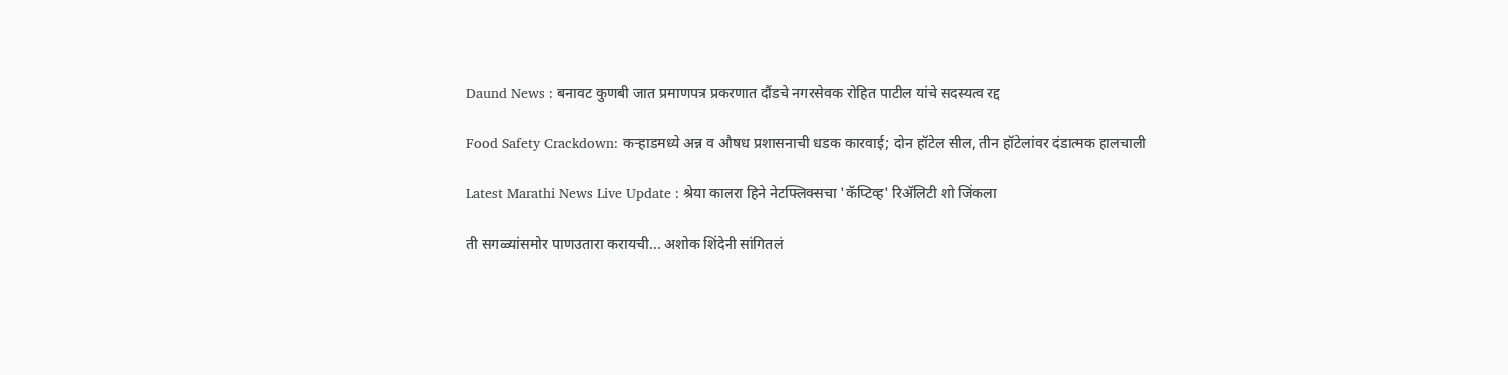Daund News : बनावट कुणबी जात प्रमाणपत्र प्रकरणात दौंडचे नगरसेवक रोहित पाटील यांचे सदस्यत्व रद्द

Food Safety Crackdown: कऱ्हाडमध्ये अन्न व औषध प्रशासनाची धडक कारवाई; दोन हॉटेल सील, तीन हॉटेलांवर दंडात्मक हालचाली

Latest Marathi News Live Update : श्रेया कालरा हिने नेटफ्लिक्सचा 'कॅप्टिव्ह' रिअ‍ॅलिटी शो जिंकला

ती सगळ्यांसमोर पाणउतारा करायची... अशोक शिंदेनी सांगितलं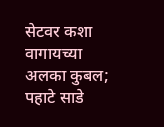सेटवर कशा वागायच्या अलका कुबल; पहाटे साडे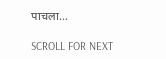पाचला...

SCROLL FOR NEXT